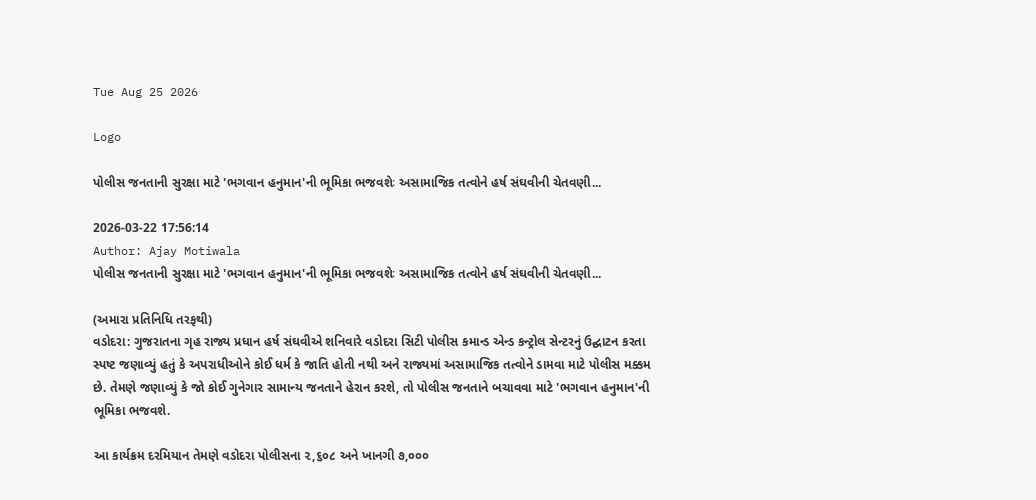Tue Aug 25 2026

Logo

પોલીસ જનતાની સુરક્ષા માટે 'ભગવાન હનુમાન'ની ભૂમિકા ભજવશેઃ અસામાજિક તત્વોને હર્ષ સંઘવીની ચેતવણી...

2026-03-22 17:56:14
Author: Ajay Motiwala
પોલીસ જનતાની સુરક્ષા માટે 'ભગવાન હનુમાન'ની ભૂમિકા ભજવશેઃ અસામાજિક તત્વોને હર્ષ સંઘવીની ચેતવણી...

(અમારા પ્રતિનિધિ તરફથી)
વડોદરા: ગુજરાતના ગૃહ રાજ્ય પ્રધાન હર્ષ સંઘવીએ શનિવારે વડોદરા સિટી પોલીસ કમાન્ડ એન્ડ કન્ટ્રોલ સેન્ટરનું ઉદ્ઘાટન કરતા સ્પષ્ટ જણાવ્યું હતું કે અપરાધીઓને કોઈ ધર્મ કે જાતિ હોતી નથી અને રાજ્યમાં અસામાજિક તત્વોને ડામવા માટે પોલીસ મક્કમ છે. તેમણે જણાવ્યું કે જો કોઈ ગુનેગાર સામાન્ય જનતાને હેરાન કરશે, તો પોલીસ જનતાને બચાવવા માટે 'ભગવાન હનુમાન'ની ભૂમિકા ભજવશે.

આ કાર્યક્રમ દરમિયાન તેમણે વડોદરા પોલીસના ૨,૬૦૮ અને ખાનગી ૭,૦૦૦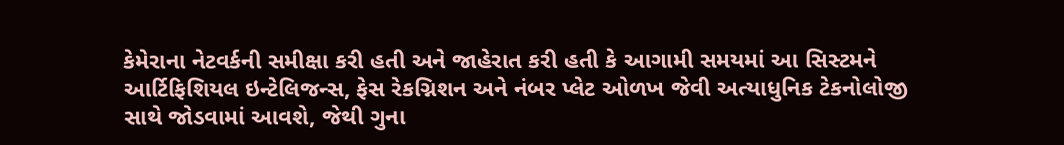કેમેરાના નેટવર્કની સમીક્ષા કરી હતી અને જાહેરાત કરી હતી કે આગામી સમયમાં આ સિસ્ટમને આર્ટિફિશિયલ ઇન્ટેલિજન્સ, ફેસ રેકગ્નિશન અને નંબર પ્લેટ ઓળખ જેવી અત્યાધુનિક ટેકનોલોજી સાથે જોડવામાં આવશે, જેથી ગુના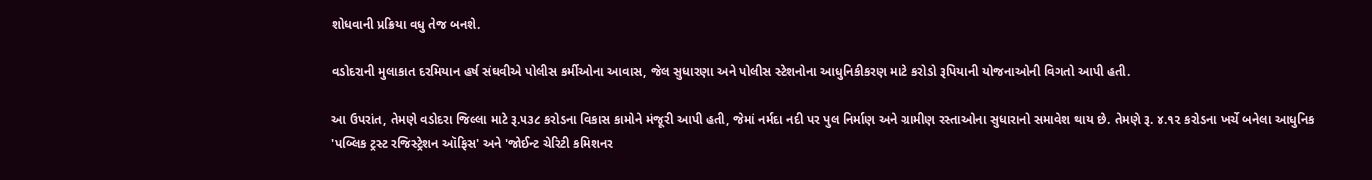શોધવાની પ્રક્રિયા વધુ તેજ બનશે.

વડોદરાની મુલાકાત દરમિયાન હર્ષ સંઘવીએ પોલીસ કર્મીઓના આવાસ, જેલ સુધારણા અને પોલીસ સ્ટેશનોના આધુનિકીકરણ માટે કરોડો રૂપિયાની યોજનાઓની વિગતો આપી હતી.

આ ઉપરાંત, તેમણે વડોદરા જિલ્લા માટે રૂ.૫૩૮ કરોડના વિકાસ કામોને મંજૂરી આપી હતી, જેમાં નર્મદા નદી પર પુલ નિર્માણ અને ગ્રામીણ રસ્તાઓના સુધારાનો સમાવેશ થાય છે. તેમણે રૂ. ૪.૧૨ કરોડના ખર્ચે બનેલા આધુનિક 'પબ્લિક ટ્રસ્ટ રજિસ્ટ્રેશન ઑફિસ' અને 'જોઈન્ટ ચેરિટી કમિશનર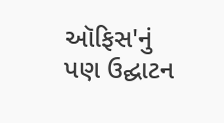ઑફિસ'નું પણ ઉદ્ઘાટન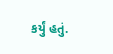કર્યું હતું.